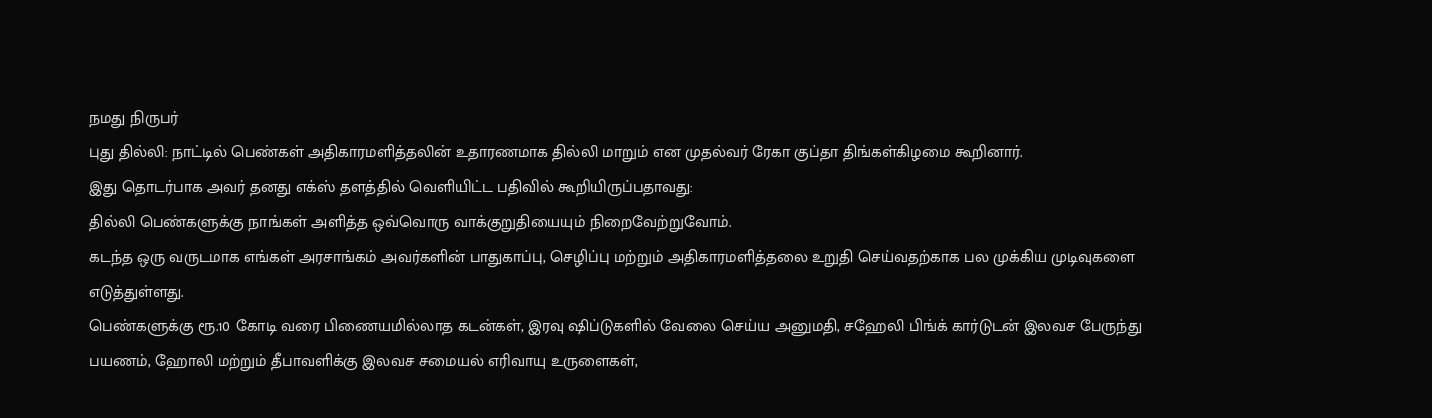நமது நிருபர்
புது தில்லி: நாட்டில் பெண்கள் அதிகாரமளித்தலின் உதாரணமாக தில்லி மாறும் என முதல்வர் ரேகா குப்தா திங்கள்கிழமை கூறினார்.
இது தொடர்பாக அவர் தனது எக்ஸ் தளத்தில் வெளியிட்ட பதிவில் கூறியிருப்பதாவது:
தில்லி பெண்களுக்கு நாங்கள் அளித்த ஒவ்வொரு வாக்குறுதியையும் நிறைவேற்றுவோம்.
கடந்த ஒரு வருடமாக எங்கள் அரசாங்கம் அவர்களின் பாதுகாப்பு, செழிப்பு மற்றும் அதிகாரமளித்தலை உறுதி செய்வதற்காக பல முக்கிய முடிவுகளை எடுத்துள்ளது.
பெண்களுக்கு ரூ.10 கோடி வரை பிணையமில்லாத கடன்கள், இரவு ஷிப்டுகளில் வேலை செய்ய அனுமதி, சஹேலி பிங்க் கார்டுடன் இலவச பேருந்து பயணம், ஹோலி மற்றும் தீபாவளிக்கு இலவச சமையல் எரிவாயு உருளைகள்,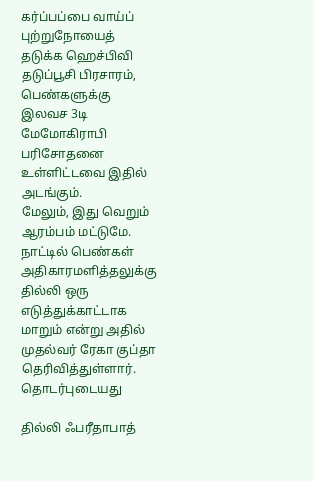கர்ப்பப்பை வாய்ப் புற்றுநோயைத் தடுக்க ஹெச்பிவி தடுப்பூசி பிரசாரம், பெண்களுக்கு இலவச 3டி மேமோகிராபி பரிசோதனை உள்ளிட்டவை இதில் அடங்கும்.
மேலும், இது வெறும் ஆரம்பம் மட்டுமே. நாட்டில் பெண்கள் அதிகாரமளித்தலுக்கு தில்லி ஒரு எடுத்துக்காட்டாக மாறும் என்று அதில் முதல்வர் ரேகா குப்தா தெரிவித்துள்ளார்.
தொடர்புடையது

தில்லி ஃபரீதாபாத்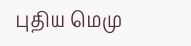புதிய மெமு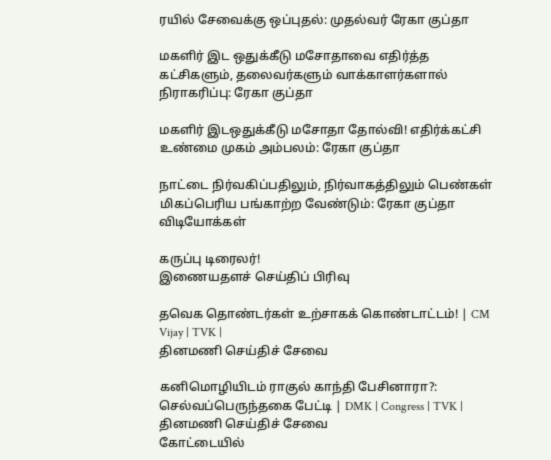ரயில் சேவைக்கு ஒப்புதல்: முதல்வர் ரேகா குப்தா

மகளிர் இட ஒதுக்கீடு மசோதாவை எதிர்த்த கட்சிகளும், தலைவர்களும் வாக்காளர்களால் நிராகரிப்பு: ரேகா குப்தா

மகளிர் இடஒதுக்கீடு மசோதா தோல்வி! எதிர்க்கட்சி உண்மை முகம் அம்பலம்: ரேகா குப்தா

நாட்டை நிர்வகிப்பதிலும், நிர்வாகத்திலும் பெண்கள் மிகப்பெரிய பங்காற்ற வேண்டும்: ரேகா குப்தா
விடியோக்கள்

கருப்பு டிரைலர்!
இணையதளச் செய்திப் பிரிவு

தவெக தொண்டர்கள் உற்சாகக் கொண்டாட்டம்! | CM Vijay | TVK |
தினமணி செய்திச் சேவை

கனிமொழியிடம் ராகுல் காந்தி பேசினாரா?: செல்வப்பெருந்தகை பேட்டி | DMK | Congress | TVK |
தினமணி செய்திச் சேவை
கோட்டையில்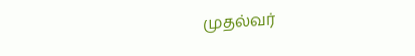முதல்வர்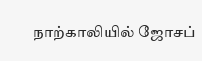நாற்காலியில் ஜோசப்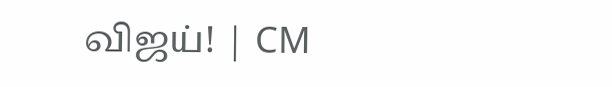விஜய்! | CM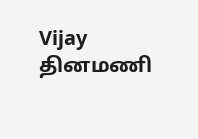Vijay
தினமணி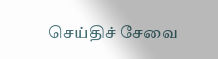செய்திச் சேவை